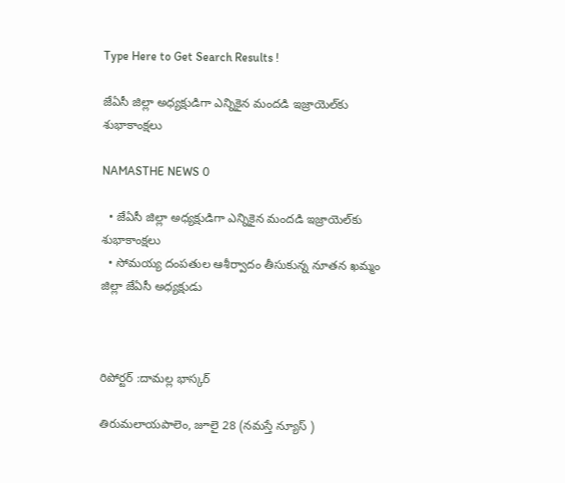Type Here to Get Search Results !

జేఏసీ జిల్లా అధ్యక్షుడిగా ఎన్నికైన మందడి ఇజ్రాయెల్‌కు శుభాకాంక్షలు

NAMASTHE NEWS 0

  • జేఏసీ జిల్లా అధ్యక్షుడిగా ఎన్నికైన మందడి ఇజ్రాయెల్‌కు శుభాకాంక్షలు
  • సోమయ్య దంపతుల ఆశీర్వాదం తీసుకున్న నూతన ఖమ్మం జిల్లా జేఏసీ అధ్యక్షుడు



రిపోర్టర్ :దామల్ల భాస్కర్

తిరుమలాయపాలెం, జూలై 28 (నమస్తే న్యూస్ )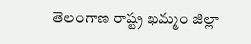తెలంగాణ రాష్ట్ర ఖమ్మం జిల్లా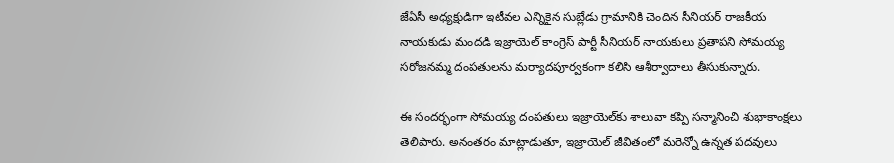జేఏసీ అధ్యక్షుడిగా ఇటీవల ఎన్నికైన సుబ్లేడు గ్రామానికి చెందిన సీనియర్ రాజకీయ నాయకుడు మందడి ఇజ్రాయెల్ కాంగ్రెస్ పార్టీ సీనియర్ నాయకులు ప్రతాపని సోమయ్య సరోజనమ్మ దంపతులను మర్యాదపూర్వకంగా కలిసి ఆశీర్వాదాలు తీసుకున్నారు.

ఈ సందర్భంగా సోమయ్య దంపతులు ఇజ్రాయెల్‌కు శాలువా కప్పి సన్మానించి శుభాకాంక్షలు తెలిపారు. అనంతరం మాట్లాడుతూ, ఇజ్రాయెల్ జీవితంలో మరెన్నో ఉన్నత పదవులు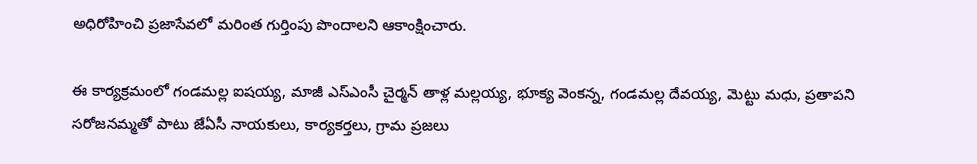అధిరోహించి ప్రజాసేవలో మరింత గుర్తింపు పొందాలని ఆకాంక్షించారు.

ఈ కార్యక్రమంలో గండమల్ల ఐషయ్య, మాజీ ఎస్‌ఎంసీ చైర్మన్ తాళ్ల మల్లయ్య, భూక్య వెంకన్న, గండమల్ల దేవయ్య, మెట్టు మధు, ప్రతాపని సరోజనమ్మతో పాటు జేఏసీ నాయకులు, కార్యకర్తలు, గ్రామ ప్రజలు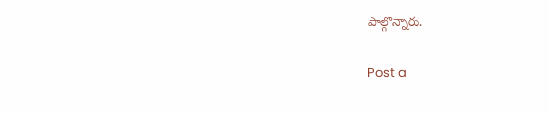పాల్గొన్నారు.

Post a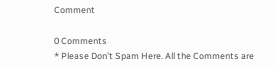Comment

0 Comments
* Please Don't Spam Here. All the Comments are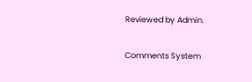Reviewed by Admin.

Comments System